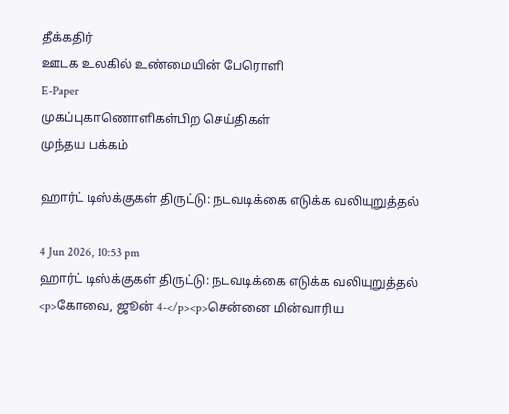தீக்கதிர்
ஊடக உலகில் உண்மையின் பேரொளி
E-Paper
முகப்புகாணொளிகள்பிற செய்திகள்
முந்தய பக்கம்

ஹார்ட் டிஸ்க்குகள் திருட்டு: நடவடிக்கை எடுக்க வலியுறுத்தல்

4 Jun 2026, 10:53 pm
ஹார்ட் டிஸ்க்குகள் திருட்டு: நடவடிக்கை எடுக்க வலியுறுத்தல்
<p>கோவை, ஜூன் 4-</p><p>சென்னை மின்வாரிய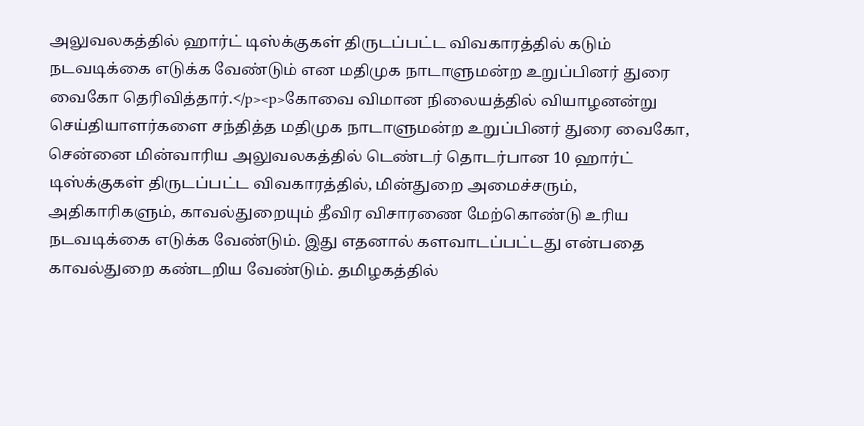அலுவலகத்தில் ஹார்ட் டிஸ்க்குகள் திருடப்பட்ட விவகாரத்தில் கடும் நடவடிக்கை எடுக்க வேண்டும் என மதிமுக நாடாளுமன்ற உறுப்பினர் துரை வைகோ தெரிவித்தார்.</p><p>கோவை விமான நிலையத்தில் வியாழனன்று செய்தியாளர்களை சந்தித்த மதிமுக நாடாளுமன்ற உறுப்பினர் துரை வைகோ, சென்னை மின்வாரிய அலுவலகத்தில் டெண்டர் தொடர்பான 10 ஹார்ட் டிஸ்க்குகள் திருடப்பட்ட விவகாரத்தில், மின்துறை அமைச்சரும், அதிகாரிகளும், காவல்துறையும் தீவிர விசாரணை மேற்கொண்டு உரிய நடவடிக்கை எடுக்க வேண்டும். இது எதனால் களவாடப்பட்டது என்பதை காவல்துறை கண்டறிய வேண்டும். தமிழகத்தில்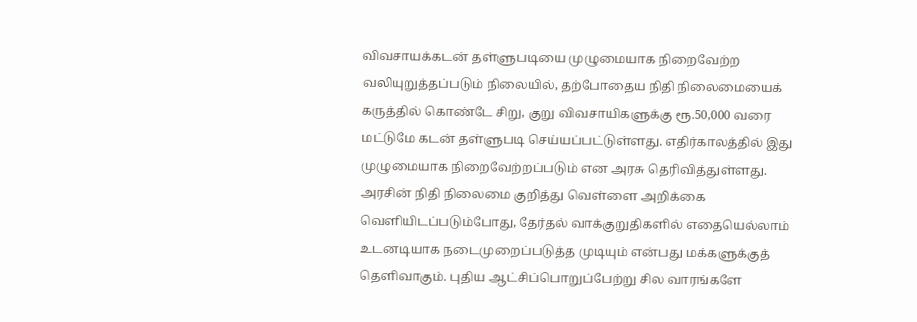விவசாயக்கடன் தள்ளுபடியை முழுமையாக நிறைவேற்ற வலியுறுத்தப்படும் நிலையில், தற்போதைய நிதி நிலைமையைக் கருத்தில் கொண்டே சிறு, குறு விவசாயிகளுக்கு ரூ.50,000 வரை மட்டுமே கடன் தள்ளுபடி செய்யப்பட்டுள்ளது. எதிர்காலத்தில் இது முழுமையாக நிறைவேற்றப்படும் என அரசு தெரிவித்துள்ளது. அரசின் நிதி நிலைமை குறித்து வெள்ளை அறிக்கை வெளியிடப்படும்போது, தேர்தல் வாக்குறுதிகளில் எதையெல்லாம் உடனடியாக நடைமுறைப்படுத்த முடியும் என்பது மக்களுக்குத் தெளிவாகும். புதிய ஆட்சிப்பொறுப்பேற்று சில வாரங்களே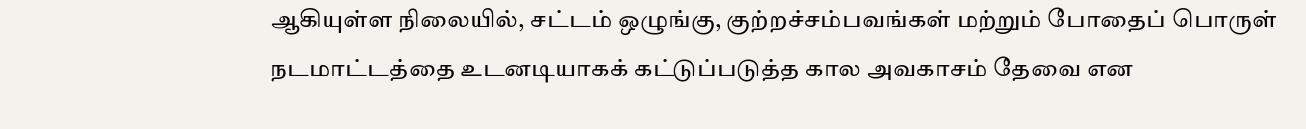ஆகியுள்ள நிலையில், சட்டம் ஒழுங்கு, குற்றச்சம்பவங்கள் மற்றும் போதைப் பொருள் நடமாட்டத்தை உடனடியாகக் கட்டுப்படுத்த கால அவகாசம் தேவை என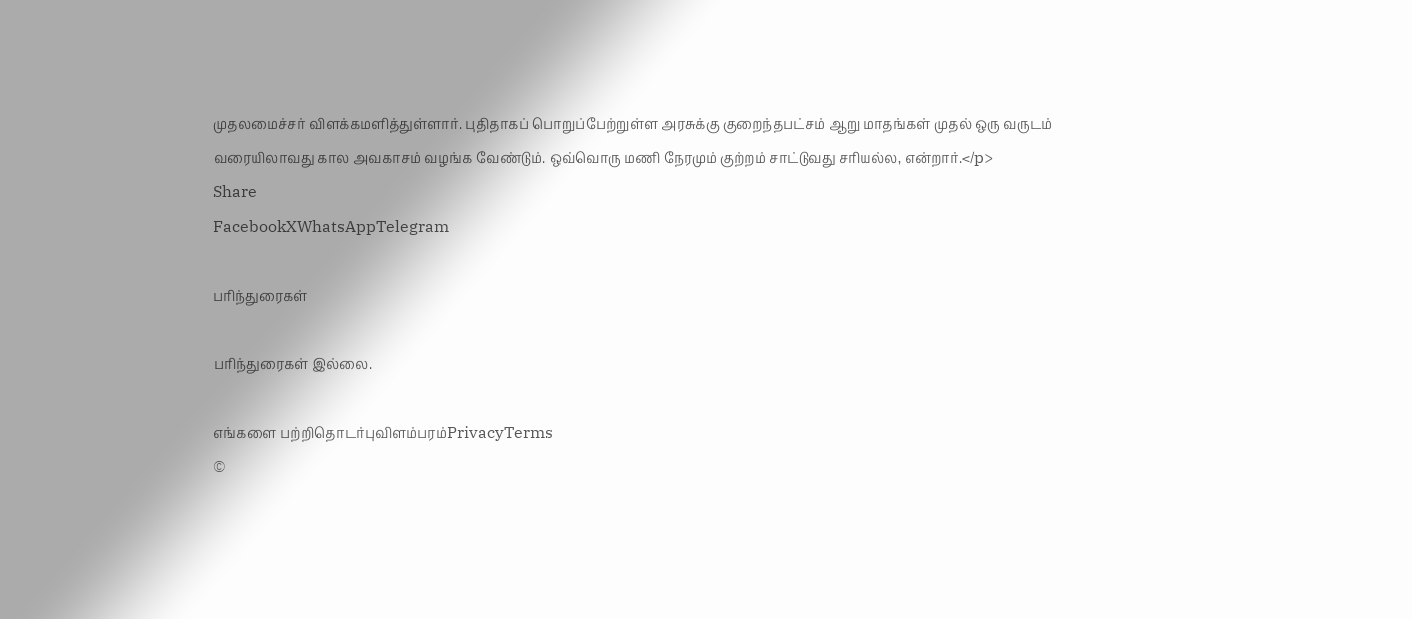முதலமைச்சர் விளக்கமளித்துள்ளார். புதிதாகப் பொறுப்பேற்றுள்ள அரசுக்கு குறைந்தபட்சம் ஆறு மாதங்கள் முதல் ஒரு வருடம் வரையிலாவது கால அவகாசம் வழங்க வேண்டும். ஒவ்வொரு மணி நேரமும் குற்றம் சாட்டுவது சரியல்ல, என்றார்.</p>
Share
FacebookXWhatsAppTelegram

பரிந்துரைகள்

பரிந்துரைகள் இல்லை.

எங்களை பற்றிதொடர்புவிளம்பரம்PrivacyTerms
©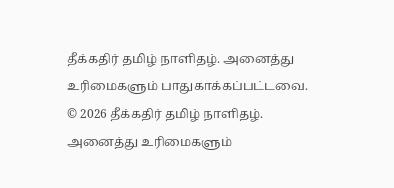தீக்கதிர் தமிழ் நாளிதழ். அனைத்து உரிமைகளும் பாதுகாக்கப்பட்டவை.
© 2026 தீக்கதிர் தமிழ் நாளிதழ். அனைத்து உரிமைகளும்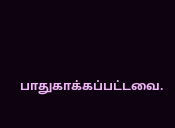பாதுகாக்கப்பட்டவை.